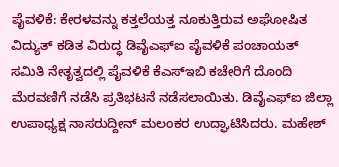ಪೈವಳಿಕೆ: ಕೇರಳವನ್ನು ಕತ್ತಲೆಯತ್ತ ನೂಕುತ್ತಿರುವ ಅಘೋಷಿತ ವಿದ್ಯುತ್ ಕಡಿತ ವಿರುದ್ಧ ಡಿವೈಎಫ್ಐ ಪೈವಳಿಕೆ ಪಂಚಾಯತ್ ಸಮಿತಿ ನೇತೃತ್ವದಲ್ಲಿ ಪೈವಳಿಕೆ ಕೆಎಸ್ಇಬಿ ಕಚೇರಿಗೆ ದೊಂದಿ ಮೆರವಣಿಗೆ ನಡೆಸಿ ಪ್ರತಿಭಟನೆ ನಡೆಸಲಾಯಿತು. ಡಿವೈಎಫ್ಐ ಜಿಲ್ಲಾ ಉಪಾಧ್ಯಕ್ಷ ನಾಸರುದ್ದೀನ್ ಮಲಂಕರ ಉದ್ಘಾಟಿಸಿದರು. ಮಹೇಶ್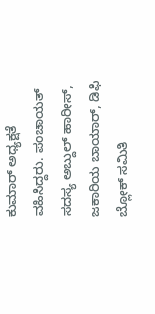ಕುಮಾರ್ ಅಧ್ಯಕ್ಷತೆ ವಹಿಸಿದ್ದರು. ಪಂಚಾಯತ್ ಸದಸ್ಯ ಅಬ್ದುಲ್ ಹಾರೀಸ್, ಜಕಾರಿಯ ಬಾಯಾರ್, ಡಿಫಿ ಬ್ಲೋಕ್ ಸಮಿತಿ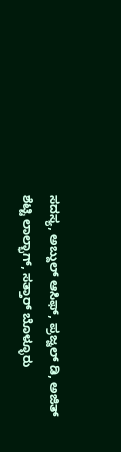ಸದಸ್ಯ, ಅಬ್ದುಲ್ ಆಸಿಫ್, ಪ್ರಜ್ವಲ್ ಡಿ, ಅಜಿತ್ ಶೆಟ್ಟಿ ಲಾಲ್ಭಾಗ್, ಸತ್ತಾರ್ ಬೊಳ್ಳೂರು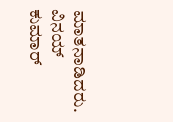ಮಾತನಾಡಿದರು. ವಿನಯ್ ಕುಮಾರ್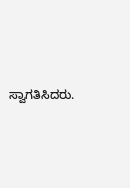ಸ್ವಾಗತಿಸಿದರು.